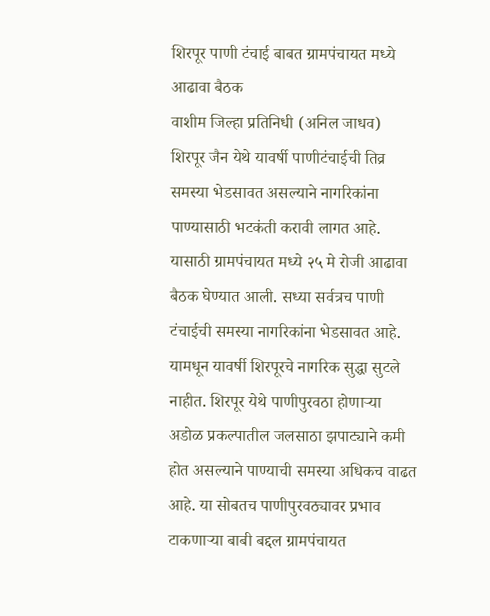शिरपूर पाणी टंचाई बाबत ग्रामपंचायत मध्ये आढावा बैठक
वाशीम जिल्हा प्रतिनिधी (अनिल जाधव)
शिरपूर जैन येथे यावर्षी पाणीटंचाईची तिव्र समस्या भेडसावत असल्याने नागरिकांना पाण्यासाठी भटकंती करावी लागत आहे. यासाठी ग्रामपंचायत मध्ये २५ मे रोजी आढावा बैठक घेण्यात आली. सध्या सर्वत्रच पाणी टंचाईची समस्या नागरिकांना भेडसावत आहे. यामधून यावर्षी शिरपूरचे नागरिक सुद्धा सुटले नाहीत. शिरपूर येथे पाणीपुरवठा होणाऱ्या अडोळ प्रकल्पातील जलसाठा झपाट्याने कमी होत असल्याने पाण्याची समस्या अधिकच वाढत आहे. या सोबतच पाणीपुरवठ्यावर प्रभाव टाकणाऱ्या बाबी बद्दल ग्रामपंचायत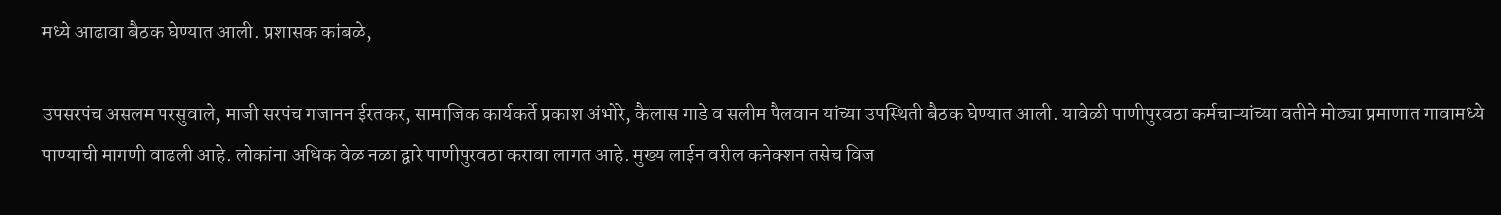मध्ये आढावा बैठक घेण्यात आली. प्रशासक कांबळे,

उपसरपंच असलम परसुवाले, माजी सरपंच गजानन ईरतकर, सामाजिक कार्यकर्ते प्रकाश अंभोरे, कैलास गाडे व सलीम पैलवान यांच्या उपस्थिती बैठक घेण्यात आली. यावेळी पाणीपुरवठा कर्मचाऱ्यांच्या वतीने मोठ्या प्रमाणात गावामध्ये पाण्याची मागणी वाढली आहे. लोकांना अधिक वेळ नळा द्वारे पाणीपुरवठा करावा लागत आहे. मुख्य लाईन वरील कनेक्शन तसेच विज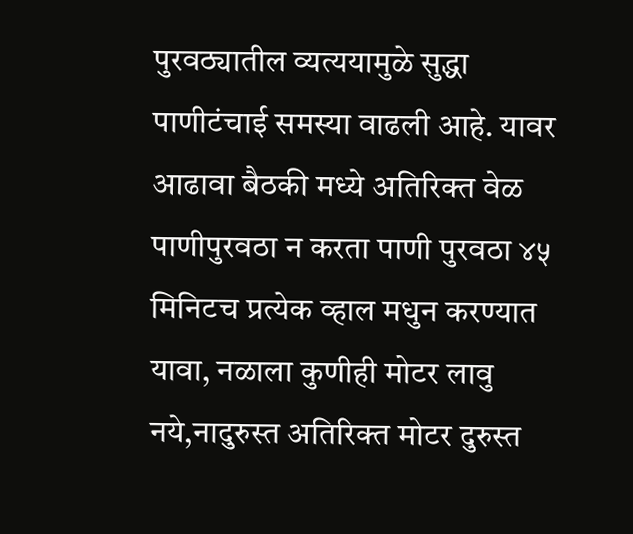पुरवठ्यातील व्यत्ययामुळे सुद्धा पाणीटंचाई समस्या वाढली आहे. यावर आढावा बैठकी मध्ये अतिरिक्त वेळ पाणीपुरवठा न करता पाणी पुरवठा ४५ मिनिटच प्रत्येक व्हाल मधुन करण्यात यावा, नळाला कुणीही मोटर लावु नये,नादुरुस्त अतिरिक्त मोटर दुरुस्त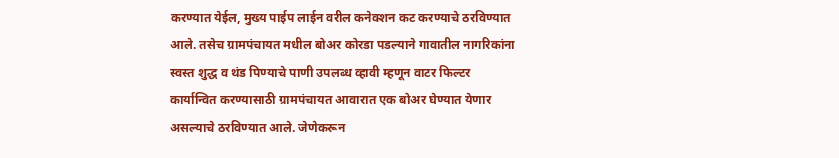करण्यात येईल, मुख्य पाईप लाईन वरील कनेक्शन कट करण्याचे ठरविण्यात आले. तसेच ग्रामपंचायत मधील बोअर कोरडा पडल्याने गावातील नागरिकांना स्वस्त शुद्ध व थंड पिण्याचे पाणी उपलब्ध व्हावी म्हणून वाटर फिल्टर कार्यान्वित करण्यासाठी ग्रामपंचायत आवारात एक बोअर घेण्यात येणार असल्याचे ठरविण्यात आले. जेणेकरून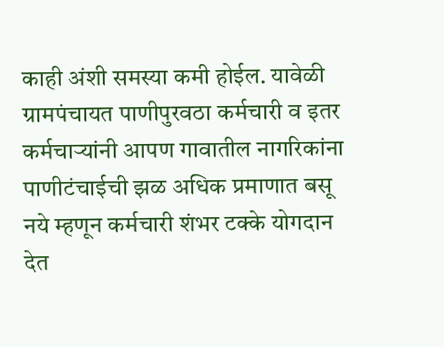काही अंशी समस्या कमी होईल. यावेळी ग्रामपंचायत पाणीपुरवठा कर्मचारी व इतर कर्मचाऱ्यांनी आपण गावातील नागरिकांना पाणीटंचाईची झळ अधिक प्रमाणात बसू नये म्हणून कर्मचारी शंभर टक्के योगदान देत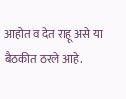आहोत व देत राहू असे या बैठकीत ठरले आहे.